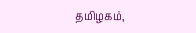தமிழகம்,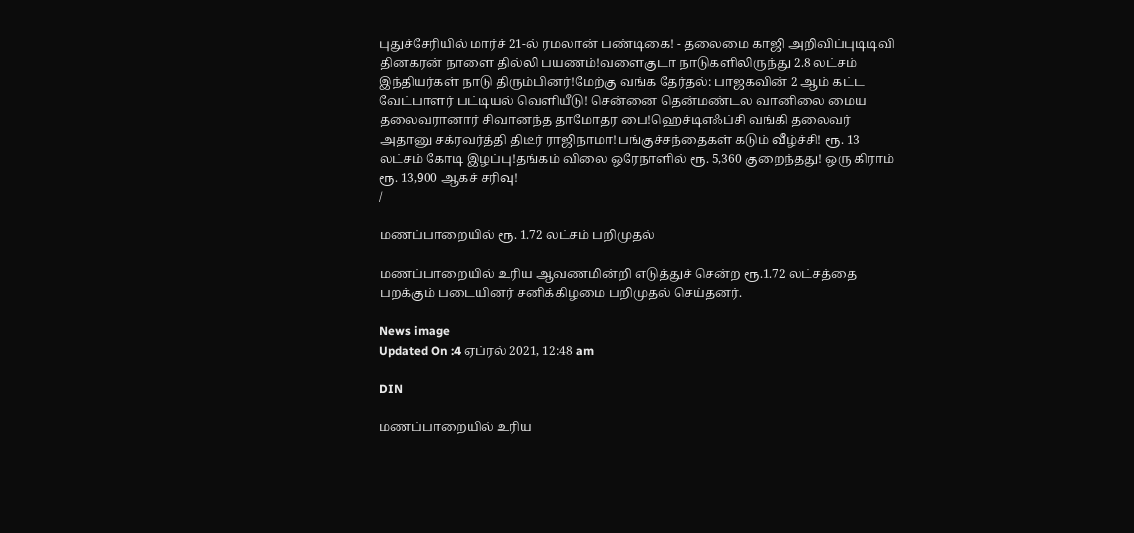புதுச்சேரியில் மார்ச் 21-ல் ரமலான் பண்டிகை! - தலைமை காஜி அறிவிப்புடிடிவி தினகரன் நாளை தில்லி பயணம்!வளைகுடா நாடுகளிலிருந்து 2.8 லட்சம் இந்தியர்கள் நாடு திரும்பினர்!மேற்கு வங்க தேர்தல்: பாஜகவின் 2 ஆம் கட்ட வேட்பாளர் பட்டியல் வெளியீடு! சென்னை தென்மண்டல வானிலை மைய தலைவரானார் சிவானந்த தாமோதர பை!ஹெச்டிஎஃப்சி வங்கி தலைவர் அதானு சக்ரவர்த்தி திடீர் ராஜிநாமா!பங்குச்சந்தைகள் கடும் வீழ்ச்சி! ரூ. 13 லட்சம் கோடி இழப்பு!தங்கம் விலை ஒரேநாளில் ரூ. 5,360 குறைந்தது! ஒரு கிராம் ரூ. 13,900 ஆகச் சரிவு!
/

மணப்பாறையில் ரூ. 1.72 லட்சம் பறிமுதல்

மணப்பாறையில் உரிய ஆவணமின்றி எடுத்துச் சென்ற ரூ.1.72 லட்சத்தை பறக்கும் படையினர் சனிக்கிழமை பறிமுதல் செய்தனர்.

News image
Updated On :4 ஏப்ரல் 2021, 12:48 am

DIN

மணப்பாறையில் உரிய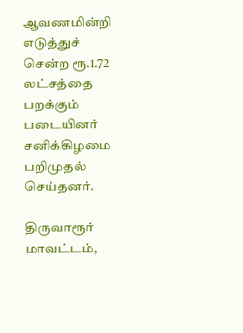ஆவணமின்றி எடுத்துச் சென்ற ரூ.1.72 லட்சத்தை பறக்கும் படையினர் சனிக்கிழமை பறிமுதல் செய்தனர்.

திருவாரூர் மாவட்டம்,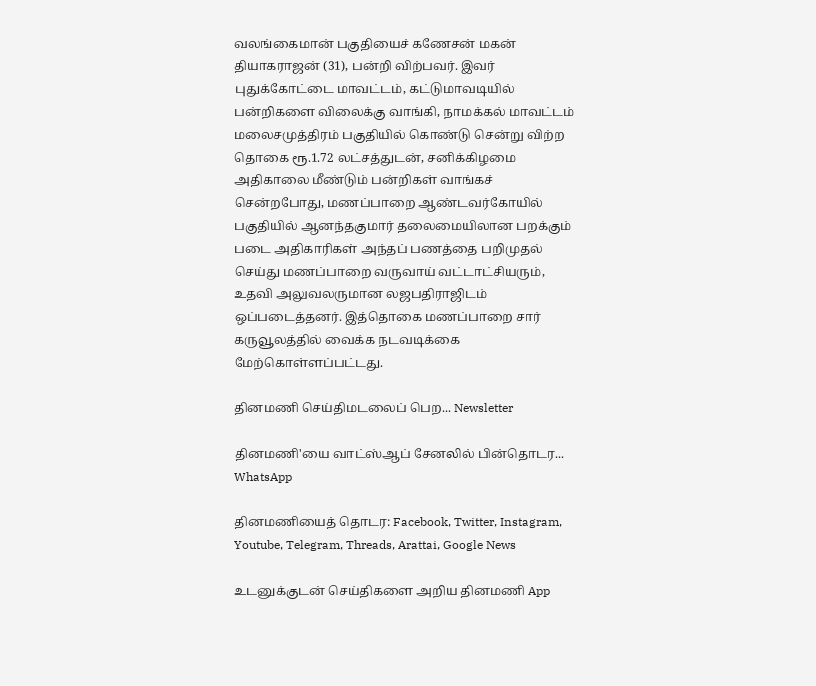வலங்கைமான் பகுதியைச் கணேசன் மகன் தியாகராஜன் (31), பன்றி விற்பவர். இவர் புதுக்கோட்டை மாவட்டம், கட்டுமாவடியில் பன்றிகளை விலைக்கு வாங்கி, நாமக்கல் மாவட்டம் மலைசமுத்திரம் பகுதியில் கொண்டு சென்று விற்ற தொகை ரூ.1.72 லட்சத்துடன், சனிக்கிழமை அதிகாலை மீண்டும் பன்றிகள் வாங்கச் சென்றபோது, மணப்பாறை ஆண்டவர்கோயில் பகுதியில் ஆனந்தகுமார் தலைமையிலான பறக்கும் படை அதிகாரிகள் அந்தப் பணத்தை பறிமுதல் செய்து மணப்பாறை வருவாய் வட்டாட்சியரும், உதவி அலுவலருமான லஜபதிராஜிடம் ஒப்படைத்தனர். இத்தொகை மணப்பாறை சார் கருவூலத்தில் வைக்க நடவடிக்கை மேற்கொள்ளப்பட்டது.

தினமணி செய்திமடலைப் பெற... Newsletter

தினமணி'யை வாட்ஸ்ஆப் சேனலில் பின்தொடர... WhatsApp

தினமணியைத் தொடர: Facebook, Twitter, Instagram, Youtube, Telegram, Threads, Arattai, Google News

உடனுக்குடன் செய்திகளை அறிய தினமணி App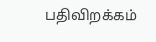பதிவிறக்கம்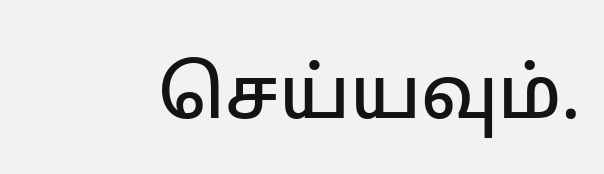செய்யவும்.